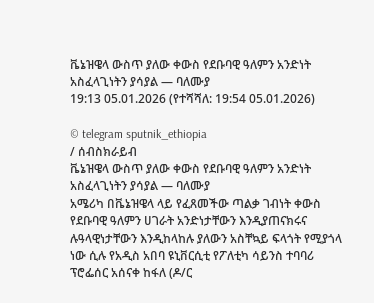ቬኔዝዌላ ውስጥ ያለው ቀውስ የደቡባዊ ዓለምን አንድነት አስፈላጊነትን ያሳያል — ባለሙያ
19:13 05.01.2026 (የተሻሻለ: 19:54 05.01.2026)

© telegram sputnik_ethiopia
/ ሰብስክራይብ
ቬኔዝዌላ ውስጥ ያለው ቀውስ የደቡባዊ ዓለምን አንድነት አስፈላጊነትን ያሳያል — ባለሙያ
አሜሪካ በቬኔዝዌላ ላይ የፈጸመችው ጣልቃ ገብነት ቀውስ የደቡባዊ ዓለምን ሀገራት አንድነታቸውን እንዲያጠናክሩና ሉዓላዊነታቸውን እንዲከላከሉ ያለውን አስቸኳይ ፍላጎት የሚያጎላ ነው ሲሉ የአዲስ አበባ ዩኒቨርሲቲ የፖለቲካ ሳይንስ ተባባሪ ፕሮፌሰር አሰናቀ ከፋለ (ዶ/ር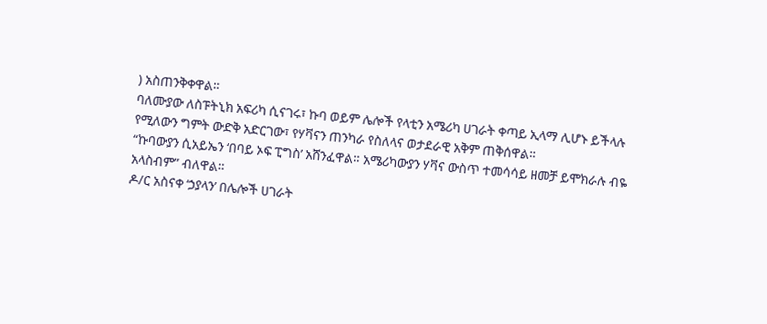) አስጠንቅቀዋል።
ባለሙያው ለስፑትኒክ አፍሪካ ሲናገሩ፣ ኩባ ወይም ሌሎች የላቲን አሜሪካ ሀገራት ቀጣይ ኢላማ ሊሆኑ ይችላሉ የሚለውን ግምት ውድቅ አድርገው፣ የሃቫናን ጠንካራ የስለላና ወታደራዊ አቅም ጠቅሰዋል።
“ኩባውያን ሲአይኤን ‘በባይ ኦፍ ፒግስ’ አሸንፈዋል። አሜሪካውያን ሃቫና ውስጥ ተመሳሳይ ዘመቻ ይሞክራሉ ብዬ አላስብም” ብለዋል።
ዶ/ር አስናቀ ‘ኃያላን’ በሌሎች ሀገራት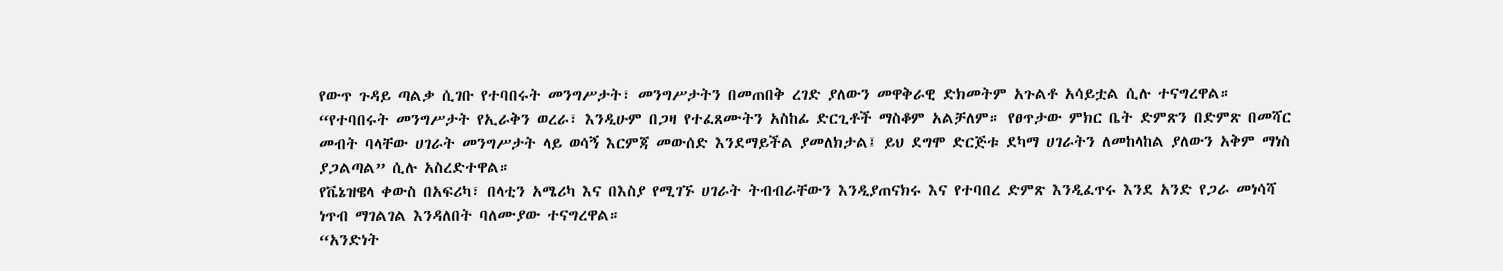የውጥ ጉዳይ ጣልቃ ሲገቡ የተባበሩት መንግሥታት፣ መንግሥታትን በመጠበቅ ረገድ ያለውን መዋቅራዊ ድክመትም አጉልቶ አሳይቷል ሲሉ ተናግረዋል።
“የተባበሩት መንግሥታት የኢራቅን ወረራ፣ እንዲሁም በጋዛ የተፈጸሙትን አስከፊ ድርጊቶች ማስቆም አልቻለም። የፀጥታው ምክር ቤት ድምጽን በድምጽ በመሻር መብት ባላቸው ሀገራት መንግሥታት ላይ ወሳኝ እርምጃ መውሰድ እንደማይችል ያመለክታል፤ ይህ ደግሞ ድርጅቱ ደካማ ሀገራትን ለመከላከል ያለውን አቅም ማነስ ያጋልጣል” ሲሉ አስረድተዋል።
የቬኔዝዌላ ቀውስ በአፍሪካ፣ በላቲን አሜሪካ እና በእስያ የሚገኙ ሀገራት ትብብራቸውን እንዲያጠናክሩ እና የተባበረ ድምጽ እንዲፈጥሩ እንደ አንድ የጋራ መነሳሻ ነጥብ ማገልገል እንዳለበት ባለሙያው ተናግረዋል።
“አንድነት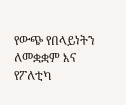የውጭ የበላይነትን ለመቋቋም እና የፖለቲካ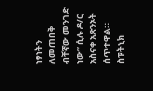ነፃነትን ለመጠበቅ ብቸኛው መንገድ ነው” ሲሉ ዶ/ር አስናቀ አጽንኦት ሰጥተዋል።
ስፑትኒክ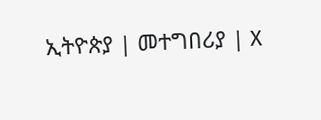ኢትዮጵያ | መተግበሪያ | X